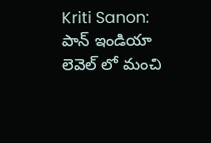Kriti Sanon: పాన్ ఇండియా లెవెల్ లో మంచి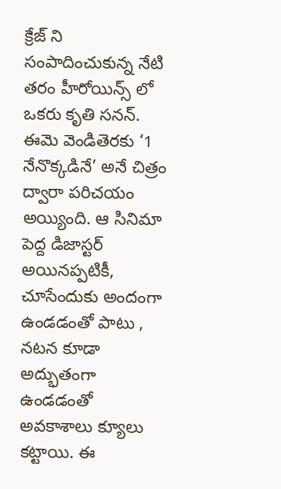క్రేజ్ ని సంపాదించుకున్న నేటి తరం హీరోయిన్స్ లో ఒకరు కృతి సనన్. ఈమె వెండితెరకు ‘1 నేనొక్కడినే’ అనే చిత్రం ద్వారా పరిచయం అయ్యింది. ఆ సినిమా పెద్ద డిజాస్టర్ అయినప్పటికీ, చూసేందుకు అందంగా ఉండడంతో పాటు , నటన కూడా అద్భుతంగా ఉండడంతో అవకాశాలు క్యూలు కట్టాయి. ఈ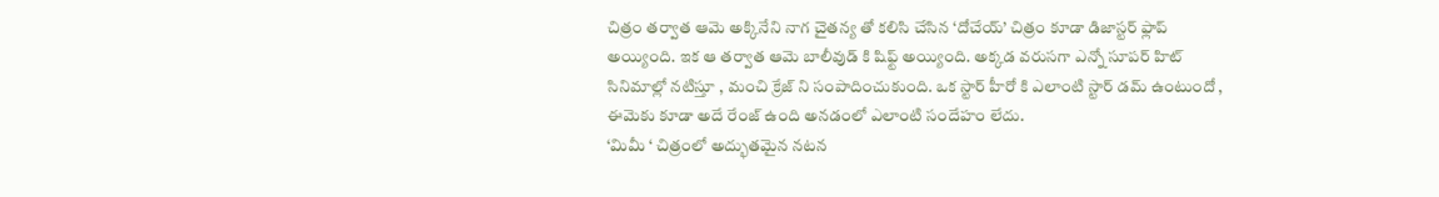చిత్రం తర్వాత ఆమె అక్కినేని నాగ చైతన్య తో కలిసి చేసిన ‘దోచేయ్’ చిత్రం కూడా డిజాస్టర్ ఫ్లాప్ అయ్యింది. ఇక ఆ తర్వాత ఆమె బాలీవుడ్ కి షిఫ్ట్ అయ్యింది. అక్కడ వరుసగా ఎన్నో సూపర్ హిట్ సినిమాల్లో నటిస్తూ , మంచి క్రేజ్ ని సంపాదించుకుంది. ఒక స్టార్ హీరో కి ఎలాంటి స్టార్ డమ్ ఉంటుందో , ఈమెకు కూడా అదే రేంజ్ ఉంది అనడంలో ఎలాంటి సందేహం లేదు.
‘మిమీ ‘ చిత్రంలో అద్భుతమైన నటన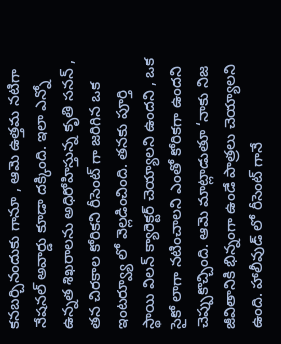కనబర్చినందుకు గానూ , ఆమె ఉత్తమ నటిగా నేషనల్ అవార్డు కూడా దక్కింది. ఇలా ఎన్నో ఉన్నత శిఖరాలను అధిరోహిస్తున్న కృతి సనన్ , తన చిరకాల కోరికని రీసెంట్ గా జరిగిన ఒక ఇంటర్వ్యూ లో వెల్లడించింది. తనకు పూర్తి స్థాయి విలన్ క్యారెక్టర్ చెయ్యాలని ఉందని , ఒక సైకో లాగా నటించాలని ఎంతో కోరికగా ఉందని చెప్పుకొచ్చింది. ఆమె మాట్లాడుతూ ‘నాకు నిజ జీవితానికి భిన్నంగా ఉండే పాత్రలు చెయ్యాలని ఉంది. హాలీవుడ్ లో రీసెంట్ గానే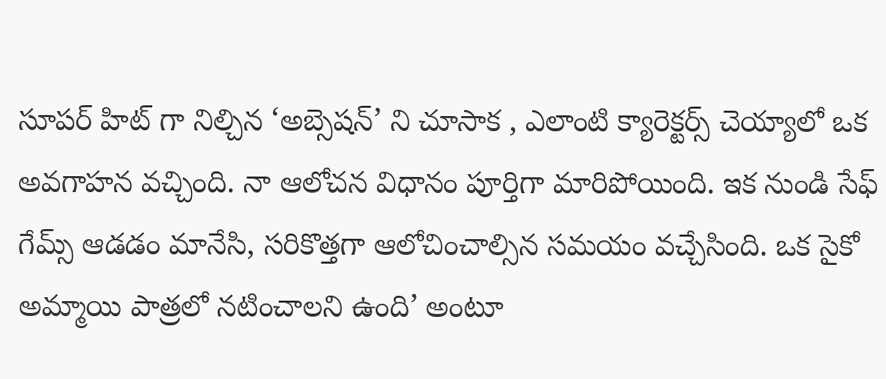సూపర్ హిట్ గా నిల్చిన ‘అబ్సెషన్’ ని చూసాక , ఎలాంటి క్యారెక్టర్స్ చెయ్యాలో ఒక అవగాహన వచ్చింది. నా ఆలోచన విధానం పూర్తిగా మారిపోయింది. ఇక నుండి సేఫ్ గేమ్స్ ఆడడం మానేసి, సరికొత్తగా ఆలోచించాల్సిన సమయం వచ్చేసింది. ఒక సైకో అమ్మాయి పాత్రలో నటించాలని ఉంది’ అంటూ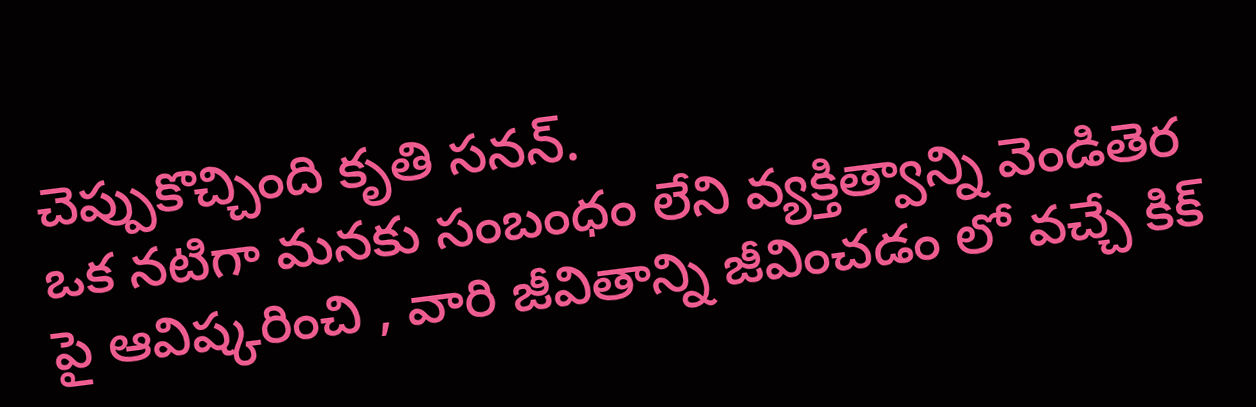చెప్పుకొచ్చింది కృతి సనన్.
ఒక నటిగా మనకు సంబంధం లేని వ్యక్తిత్వాన్ని వెండితెర పై ఆవిష్కరించి , వారి జీవితాన్ని జీవించడం లో వచ్చే కిక్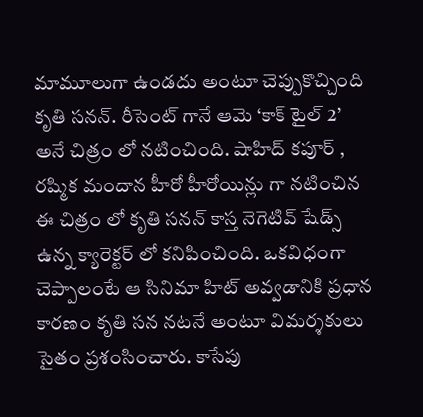మామూలుగా ఉండదు అంటూ చెప్పుకొచ్చింది కృతి సనన్. రీసెంట్ గానే ఆమె ‘కాక్ టైల్ 2’ అనే చిత్రం లో నటించింది. షాహిద్ కపూర్ , రష్మిక మందాన హీరో హీరోయిన్లు గా నటించిన ఈ చిత్రం లో కృతి సనన్ కాస్త నెగెటివ్ షేడ్స్ ఉన్న క్యారెక్టర్ లో కనిపించింది. ఒకవిధంగా చెప్పాలంటే ఆ సినిమా హిట్ అవ్వడానికి ప్రధాన కారణం కృతి సన నటనే అంటూ విమర్శకులు సైతం ప్రశంసించారు. కాసేపు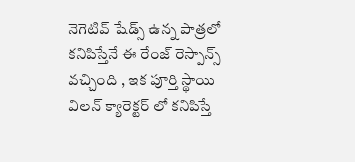నెగెటివ్ షేడ్స్ ఉన్న పాత్రలో కనిపిస్తేనే ఈ రేంజ్ రెస్పాన్స్ వచ్చింది , ఇక పూర్తి స్థాయి విలన్ క్యారెక్టర్ లో కనిపిస్తే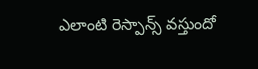ఎలాంటి రెస్పాన్స్ వస్తుందో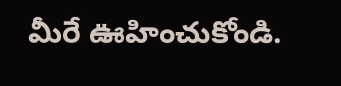మీరే ఊహించుకోండి.